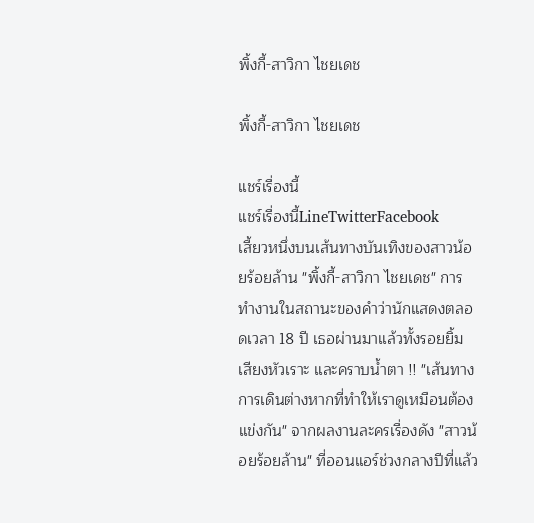พิ้งกี้-สาวิกา ไชยเดช

พิ้งกี้-สาวิกา ไชยเดช

แชร์เรื่องนี้
แชร์เรื่องนี้LineTwitterFacebook
เสี้ยวหนึ่งบนเส้นทางบันเทิงของสาวน้อยร้อยล้าน "พิ้งกี้-สาวิกา ไชยเดช" การทำงานในสถานะของคำว่านักแสดงตลอดเวลา 18 ปี เธอผ่านมาแล้วทั้งรอยยิ้ม เสียงหัวเราะ และคราบน้ำตา !! "เส้นทางการเดินต่างหากที่ทำให้เราดูเหมือนต้องแข่งกัน" จากผลงานละครเรื่องดัง "สาวน้อยร้อยล้าน" ที่ออนแอร์ช่วงกลางปีที่แล้ว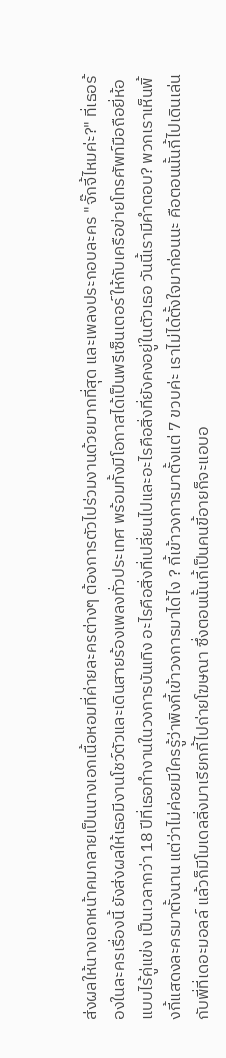ส่งผลให้นางเอกหน้าคมกลายเป็นนางเอกเนื้อหอมที่ค่ายละครต่างๆ ต้องการตัวไปร่วมงานด้วยมากที่สุด และเพลงประกอบละคร "จั๊กจี้ไหมค่ะ?" ที่เธอร้องในละครเรื่องนี้ ยังส่งผลให้เธอมีงานโชว์ตัวและเดินสายร้องเพลงทั่วประเทศ พร้อมทั้งมีโอกาสได้เป็นพรีเซ็นเตอร์ให้กับเครือข่ายโทรศัพท์มือถือยี่ห้อแบบไร้คู่แข่ง เป็นเวลากว่า 18 ปีที่เธอทำงานในวงการบันเทิง อะไรคือสิ่งที่เปลี่ยนไปและอะไรคือสิ่งที่ยังคงอยู่ในตัวเธอ วันนี้เรามีคำตอบ? พวกเราเห็นพิ้งกี้แสดงละครมาตั้งนาน แต่ว่าไม่ค่อยมีใครรู้ว่าพิงกี้เข้าวงการมาได้ไง ? กี้เข้าวงการมาตั้งแต่ 7 ขวบค่ะ เราไม่ได้ตั้งใจมาก่อนนะ คือตอนนั้นกี้ไปเดินเล่นกับพี่ที่เดอะมอลล์ แล้วก็มีโมเดลลิ่งมาเรียกกี้ไปถ่ายโฆษณา ซึ่งตอนนั้นกี้เป็นคนขี้อายก็จะแอบอ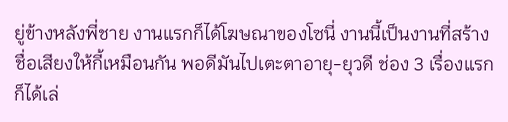ยู่ข้างหลังพี่ชาย งานแรกก็ได้โฆษณาของโซนี่ งานนี้เป็นงานที่สร้างชื่อเสียงให้กี้เหมือนกัน พอดีมันไปเตะตาอายุ-ยุวดี ช่อง 3 เรื่องแรกก็ได้เล่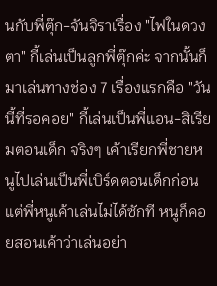นกับพี่ตุ๊ก-จันจิราเรื่อง "ไฟในดวงตา" กี้เล่นเป็นลูกพี่ตุ๊กค่ะ จากนั้นก็มาเล่นทางช่อง 7 เรื่องแรกคือ "วันนี้ที่รอคอย" กี้เล่นเป็นพี่แอน-สิเรียมตอนเด็ก จริงๆ เค้าเรียกพี่ชายหนูไปเล่นเป็นพี่เบิร์ดตอนเด็กก่อน แต่พี่หนูเค้าเล่นไม่ได้ซักที หนูก็คอยสอนเค้าว่าเล่นอย่า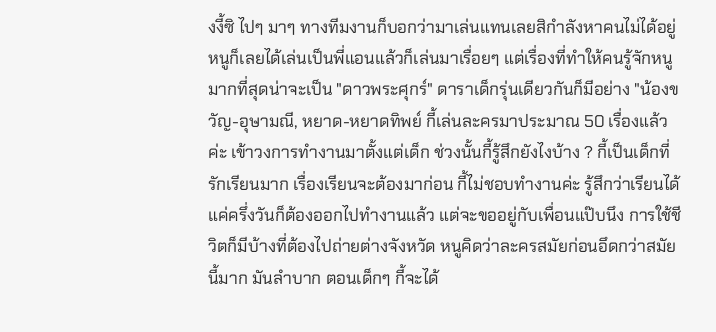งงี้ซิ ไปๆ มาๆ ทางทีมงานก็บอกว่ามาเล่นแทนเลยสิกำลังหาคนไม่ได้อยู่ หนูก็เลยได้เล่นเป็นพี่แอนแล้วก็เล่นมาเรื่อยๆ แต่เรื่องที่ทำให้คนรู้จักหนูมากที่สุดน่าจะเป็น "ดาวพระศุกร์" ดาราเด็กรุ่นเดียวกันก็มีอย่าง "น้องขวัญ-อุษามณี, หยาด-หยาดทิพย์ กี้เล่นละครมาประมาณ 50 เรื่องแล้วค่ะ เข้าวงการทำงานมาตั้งแต่เด็ก ช่วงนั้นกี้รู้สึกยังไงบ้าง ? กี้เป็นเด็กที่รักเรียนมาก เรื่องเรียนจะต้องมาก่อน กี้ไม่ชอบทำงานค่ะ รู้สึกว่าเรียนได้แค่ครึ่งวันก็ต้องออกไปทำงานแล้ว แต่จะขออยู่กับเพื่อนแป๊บนึง การใช้ชีวิตก็มีบ้างที่ต้องไปถ่ายต่างจังหวัด หนูคิดว่าละครสมัยก่อนอึดกว่าสมัยนี้มาก มันลำบาก ตอนเด็กๆ กี้จะได้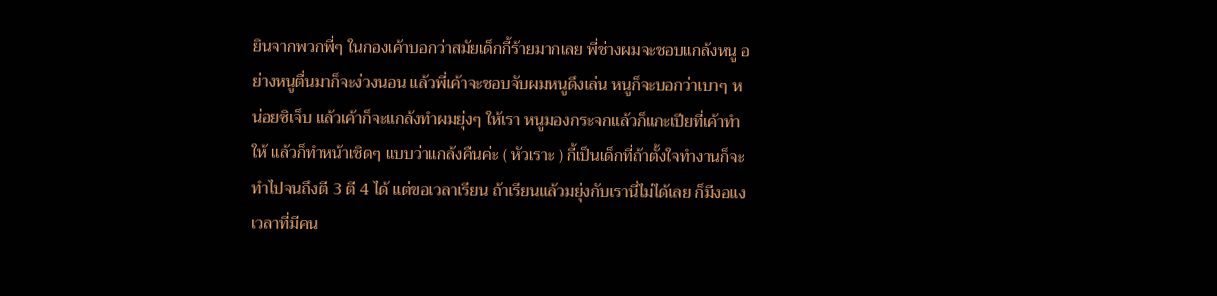ยินจากพวกพี่ๆ ในกองเค้าบอกว่าสมัยเด็กกี้ร้ายมากเลย พี่ช่างผมจะชอบแกล้งหนู อย่างหนูตื่นมาก็จะง่วงนอน แล้วพี่เค้าจะชอบจับผมหนูดึงเล่น หนูก็จะบอกว่าเบาๆ หน่อยซิเจ็บ แล้วเค้าก็จะแกล้งทำผมยุ่งๆ ให้เรา หนูมองกระจกแล้วก็แกะเปียที่เค้าทำให้ แล้วก็ทำหน้าเชิดๆ แบบว่าแกล้งคืนค่ะ ( หัวเราะ ) กี้เป็นเด็กที่ถ้าตั้งใจทำงานก็จะทำไปจนถึงตี 3 ตี 4 ได้ แต่ขอเวลาเรียน ถ้าเรียนแล้วมยุ่งกับเรานี่ไม่ได้เลย ก็มีงอแงเวลาที่มีคน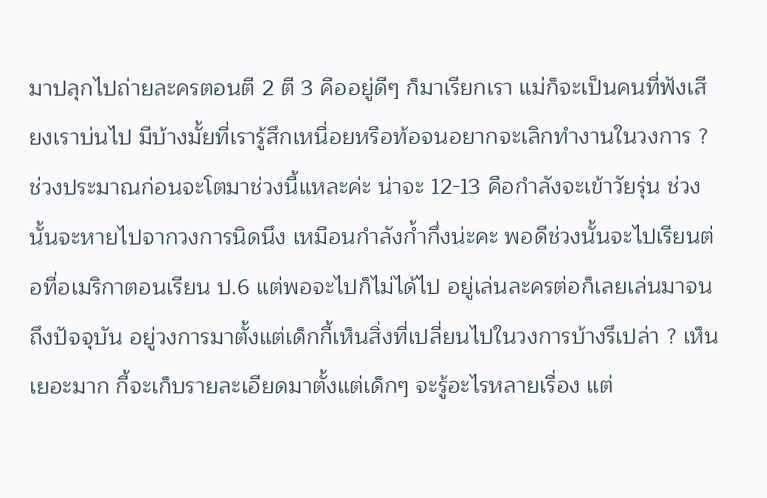มาปลุกไปถ่ายละครตอนตี 2 ตี 3 คืออยู่ดีๆ ก็มาเรียกเรา แม่ก็จะเป็นคนที่ฟังเสียงเราบ่นไป มีบ้างมั้ยที่เรารู้สึกเหนื่อยหรือท้อจนอยากจะเลิกทำงานในวงการ ? ช่วงประมาณก่อนจะโตมาช่วงนี้แหละค่ะ น่าจะ 12-13 คือกำลังจะเข้าวัยรุ่น ช่วงนั้นจะหายไปจากวงการนิดนึง เหมือนกำลังก้ำกึ่งน่ะคะ พอดีช่วงนั้นจะไปเรียนต่อที่อเมริกาตอนเรียน ป.6 แต่พอจะไปก็ไม่ได้ไป อยู่เล่นละครต่อก็เลยเล่นมาจนถึงปัจจุบัน อยู่วงการมาตั้งแต่เด็กกี้เห็นสิ่งที่เปลี่ยนไปในวงการบ้างรึเปล่า ? เห็นเยอะมาก กี้จะเก็บรายละเอียดมาตั้งแต่เด็กๆ จะรู้อะไรหลายเรื่อง แต่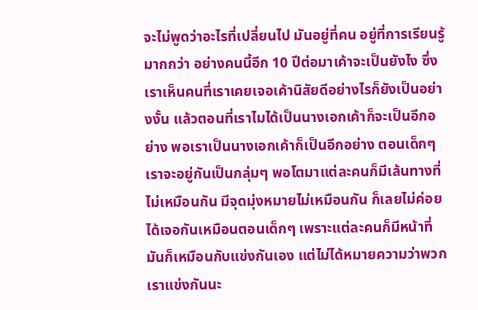จะไม่พูดว่าอะไรที่เปลี่ยนไป มันอยู่ที่คน อยู่ที่การเรียนรู้มากกว่า อย่างคนนี้อีก 10 ปีต่อมาเค้าจะเป็นยังไง ซึ่งเราเห็นคนที่เราเคยเจอเค้านิสัยดีอย่างไรก็ยังเป็นอย่างงั้น แล้วตอนที่เราไมได้เป็นนางเอกเค้าก็จะเป็นอีกอย่าง พอเราเป็นนางเอกเค้าก็เป็นอีกอย่าง ตอนเด็กๆ เราจะอยู่กันเป็นกลุ่มๆ พอโตมาแต่ละคนก็มีเล้นทางที่ไม่เหมือนกัน มีจุดมุ่งหมายไม่เหมือนกัน ก็เลยไม่ค่อยได้เจอกันเหมือนตอนเด็กๆ เพราะแต่ละคนก็มีหน้าที่ มันก็เหมือนกับแข่งกันเอง แต่ไม่ได้หมายความว่าพวกเราแข่งกันนะ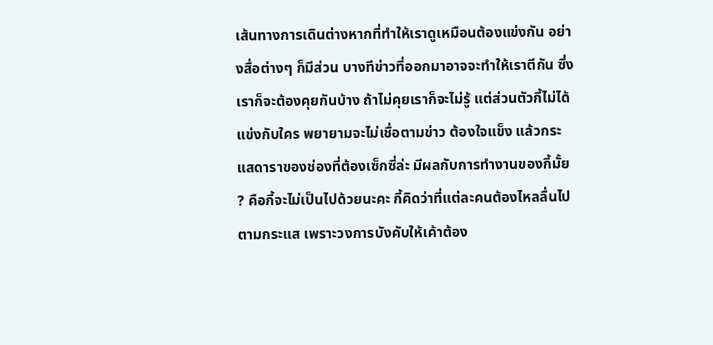เส้นทางการเดินต่างหากที่ทำให้เราดูเหมือนต้องแข่งกัน อย่างสื่อต่างๆ ก็มีส่วน บางทีข่าวที่ออกมาอาจจะทำให้เราตีกัน ซึ่งเราก็จะต้องคุยกันบ้าง ถ้าไม่คุยเราก็จะไม่รู้ แต่ส่วนตัวกี้ไม่ได้แข่งกับใคร พยายามจะไม่เชื่อตามข่าว ต้องใจแข็ง แล้วกระแสดาราของช่องที่ต้องเซ็กซี่ล่ะ มีผลกับการทำงานของกี้มั้ย ? คือกี้จะไม่เป็นไปด้วยนะคะ กี้คิดว่าที่แต่ละคนต้องไหลลื่นไปตามกระแส เพราะวงการบังคับให้เค้าต้อง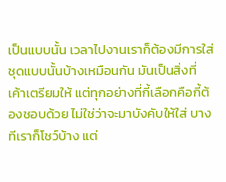เป็นแบบนั้น เวลาไปงานเราก็ต้องมีการใส่ชุดแบบนั้นบ้างเหมือนกัน มันเป็นสิ่งที่เค้าเตรียมให้ แต่ทุกอย่างที่กี้เลือกคือกี้ต้องชอบด้วย ไม่ใช่ว่าจะมาบังคับให้ใส่ บางทีเราก็โชว์บ้าง แต่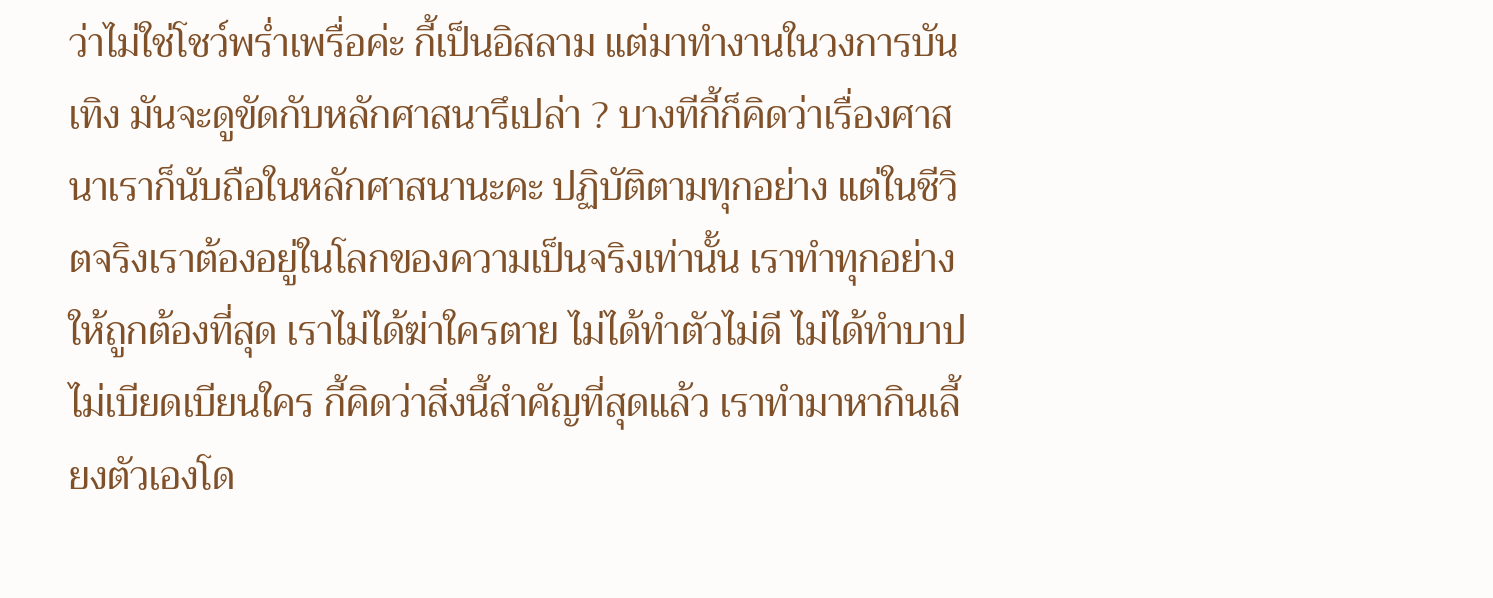ว่าไม่ใช่โชว์พร่ำเพรื่อค่ะ กี้เป็นอิสลาม แต่มาทำงานในวงการบันเทิง มันจะดูขัดกับหลักศาสนารึเปล่า ? บางทีกี้ก็คิดว่าเรื่องศาสนาเราก็นับถือในหลักศาสนานะคะ ปฏิบัติตามทุกอย่าง แต่ในชีวิตจริงเราต้องอยู่ในโลกของความเป็นจริงเท่านั้น เราทำทุกอย่างให้ถูกต้องที่สุด เราไม่ได้ฆ่าใครตาย ไม่ได้ทำตัวไม่ดี ไม่ได้ทำบาป ไม่เบียดเบียนใคร กี้คิดว่าสิ่งนี้สำคัญที่สุดแล้ว เราทำมาหากินเลี้ยงตัวเองโด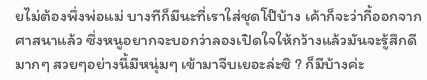ยไม่ต้องพึ่งพ่อแม่ บางทีก็มีนะที่เราใส่ชุดโป๊บ้าง เค้าก็จะว่ากี้ออกจากศาสนาแล้ว ซึ่งหนูอยากจะบอกว่าลองเปิดใจให้กว้างแล้วมันจะรู้สึกดีมากๆ สวยๆอย่างนี้มีหนุ่มๆ เข้ามาจีบเยอะล่ะซิ ? ก็มีบ้างค่ะ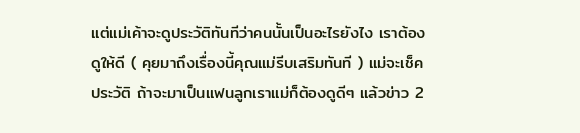แต่แม่เค้าจะดูประวัติทันทีว่าคนนั้นเป็นอะไรยังไง เราต้องดูให้ดี ( คุยมาถึงเรื่องนี้คุณแม่รีบเสริมทันที ) แม่จะเช็คประวัติ ถ้าจะมาเป็นแฟนลูกเราแม่ก็ต้องดูดีๆ แล้วข่าว 2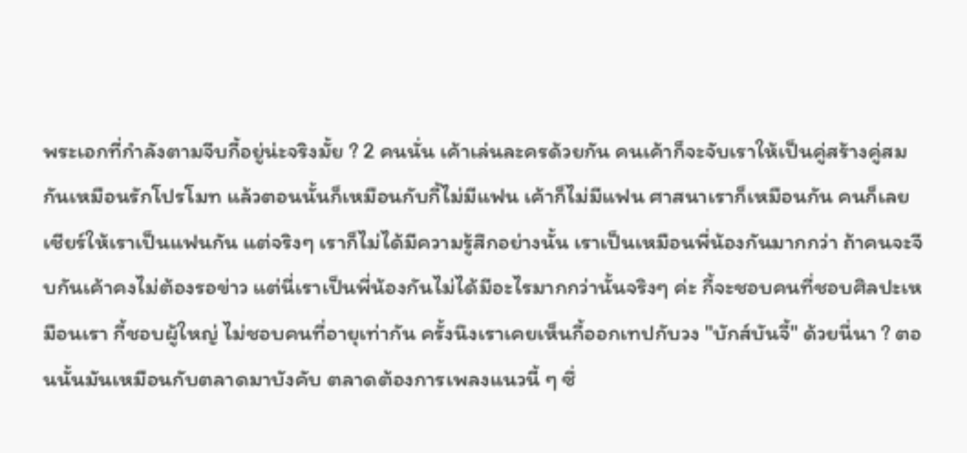พระเอกที่กำลังตามจีบกี้อยู่น่ะจริงมั้ย ? 2 คนนั่น เค้าเล่นละครด้วยกัน คนเค้าก็จะจับเราให้เป็นคู่สร้างคู่สมกันเหมือนรักโปรโมท แล้วตอนนั้นก็เหมือนกับกี้ไม่มีแฟน เค้าก็ไม่มีแฟน ศาสนาเราก็เหมือนกัน คนก็เลยเชียร์ให้เราเป็นแฟนกัน แต่จริงๆ เราก็ไม่ได้มีความรู้สึกอย่างนั้น เราเป็นเหมือนพี่น้องกันมากกว่า ถ้าคนจะจีบกันเค้าคงไม่ต้องรอข่าว แต่นี่เราเป็นพี่น้องกันไม่ได้มีอะไรมากกว่านั้นจริงๆ ค่ะ กี้จะชอบคนที่ชอบศิลปะเหมือนเรา กี้ชอบผู้ใหญ่ ไม่ชอบคนที่อายุเท่ากัน ครั้งนึงเราเคยเห็นกี้ออกเทปกับวง "บักส์บันจี้" ด้วยนี่นา ? ตอนนั้นมันเหมือนกับตลาดมาบังคับ ตลาดต้องการเพลงแนวนี้ ๆ ซึ่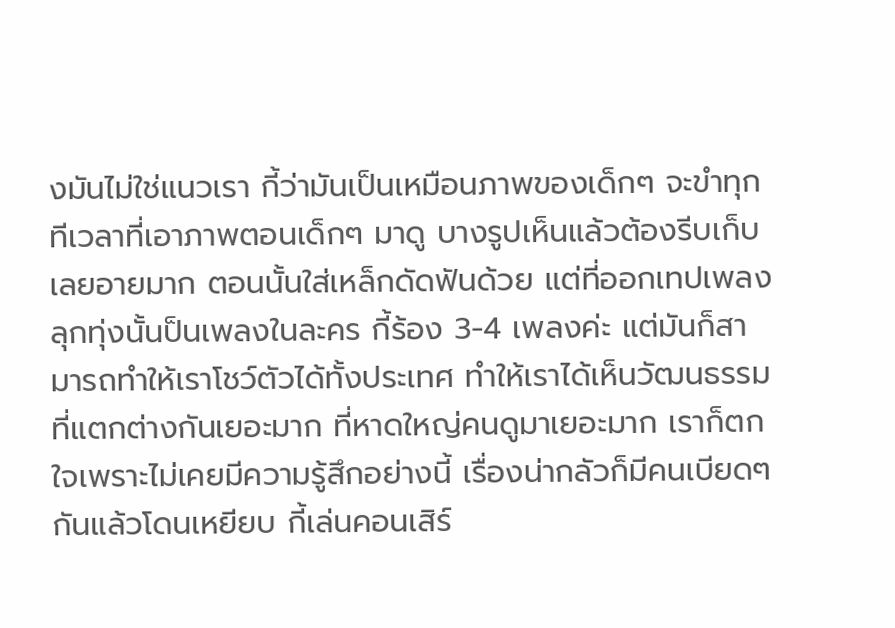งมันไม่ใช่แนวเรา กี้ว่ามันเป็นเหมือนภาพของเด็กๆ จะขำทุกทีเวลาที่เอาภาพตอนเด็กๆ มาดู บางรูปเห็นแล้วต้องรีบเก็บเลยอายมาก ตอนนั้นใส่เหล็กดัดฟันด้วย แต่ที่ออกเทปเพลงลุกทุ่งนั้นป็นเพลงในละคร กี้ร้อง 3-4 เพลงค่ะ แต่มันก็สามารถทำให้เราโชว์ตัวได้ทั้งประเทศ ทำให้เราได้เห็นวัฒนธรรมที่แตกต่างกันเยอะมาก ที่หาดใหญ่คนดูมาเยอะมาก เราก็ตกใจเพราะไม่เคยมีความรู้สึกอย่างนี้ เรื่องน่ากลัวก็มีคนเบียดๆ กันแล้วโดนเหยียบ กี้เล่นคอนเสิร์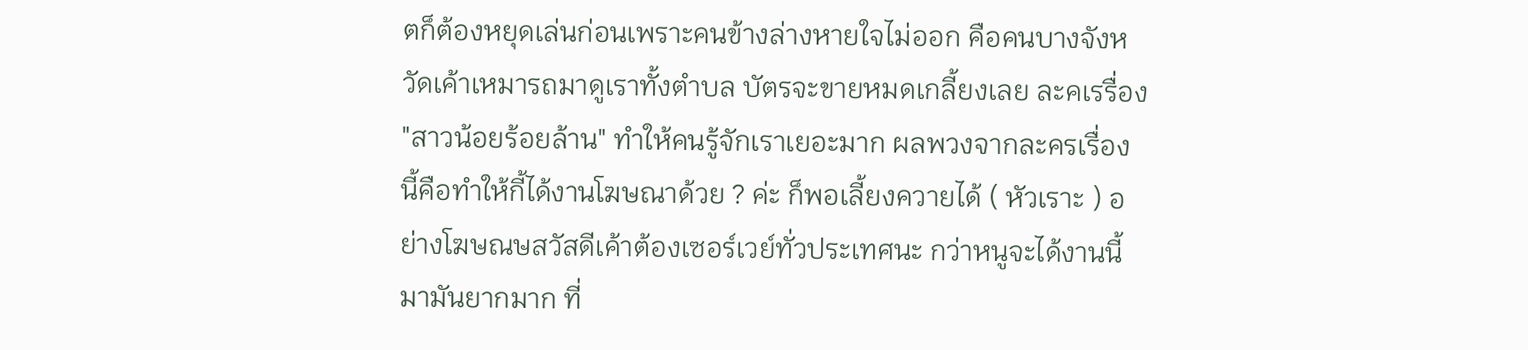ตก็ต้องหยุดเล่นก่อนเพราะคนข้างล่างหายใจไม่ออก คือคนบางจังหวัดเค้าเหมารถมาดูเราทั้งตำบล บัตรจะขายหมดเกลี้ยงเลย ละคเรรื่อง "สาวน้อยร้อยล้าน" ทำให้คนรู้จักเราเยอะมาก ผลพวงจากละครเรื่องนี้คือทำให้กี้ได้งานโฆษณาด้วย ? ค่ะ ก็พอเลี้ยงควายได้ ( หัวเราะ ) อย่างโฆษณษสวัสดีเค้าต้องเซอร์เวย์ทั่วประเทศนะ กว่าหนูจะได้งานนี้มามันยากมาก ที่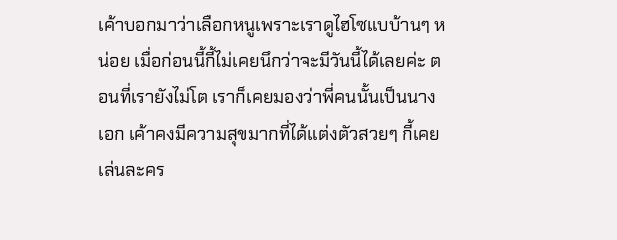เค้าบอกมาว่าเลือกหนูเพราะเราดูไฮโซแบบ้านๆ หน่อย เมื่อก่อนนี้กี้ไม่เคยนึกว่าจะมีวันนี้ได้เลยค่ะ ตอนที่เรายังไม่โต เราก็เคยมองว่าพี่คนนั้นเป็นนางเอก เค้าคงมีความสุขมากที่ได้แต่งตัวสวยๆ กี้เคยเล่นละคร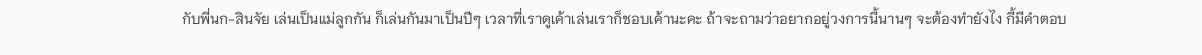กับพี่นก-สินจัย เล่นเป็นแม่ลูกกัน ก็เล่นกันมาเป็นปีๆ เวลาที่เราดูเค้าเล่นเราก็ชอบเค้านะคะ ถ้าจะถามว่าอยากอยู่วงการนี้นานๆ จะต้องทำยังไง กี้มีคำตอบ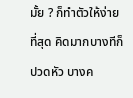มั้ย ? ก็ทำตัวให้ง่ายที่สุด คิดมากบางทีก็ปวดหัว บางค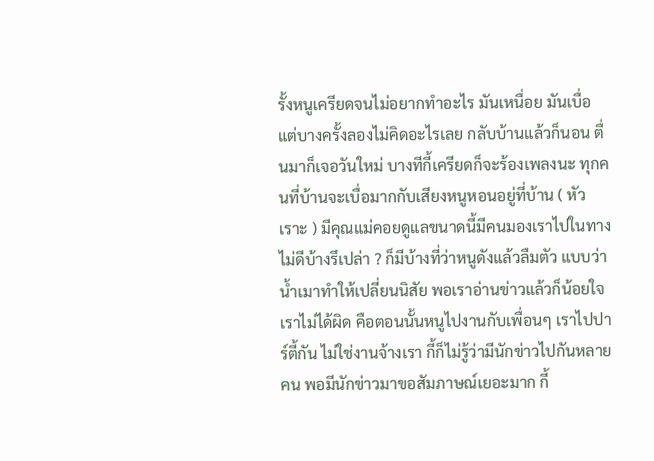รั้งหนูเครียดจนไม่อยากทำอะไร มันเหนื่อย มันเบื่อ แต่บางครั้งลองไม่คิดอะไรเลย กลับบ้านแล้วก็นอน ตื่นมาก็เจอวันใหม่ บางทีกี้เครียดก็จะร้องเพลงนะ ทุกคนที่บ้านจะเบื่อมากกับเสียงหนูหอนอยู่ที่บ้าน ( หัวเราะ ) มีคุณแม่คอยดูแลขนาดนี้มีคนมองเราไปในทางไม่ดีบ้างรึเปล่า ? ก็มีบ้างที่ว่าหนูดังแล้วลืมตัว แบบว่าน้ำเมาทำให้เปลี่ยนนิสัย พอเราอ่านข่าวแล้วก็น้อยใจเราไม่ได้ผิด คือตอนนั้นหนูไปงานกับเพื่อนๆ เราไปปาร์ตี้กัน ไม่ใช่งานจ้างเรา กี้ก็ไม่รู้ว่ามีนักข่าวไปกันหลายคน พอมีนักข่าวมาขอสัมภาษณ์เยอะมาก กี้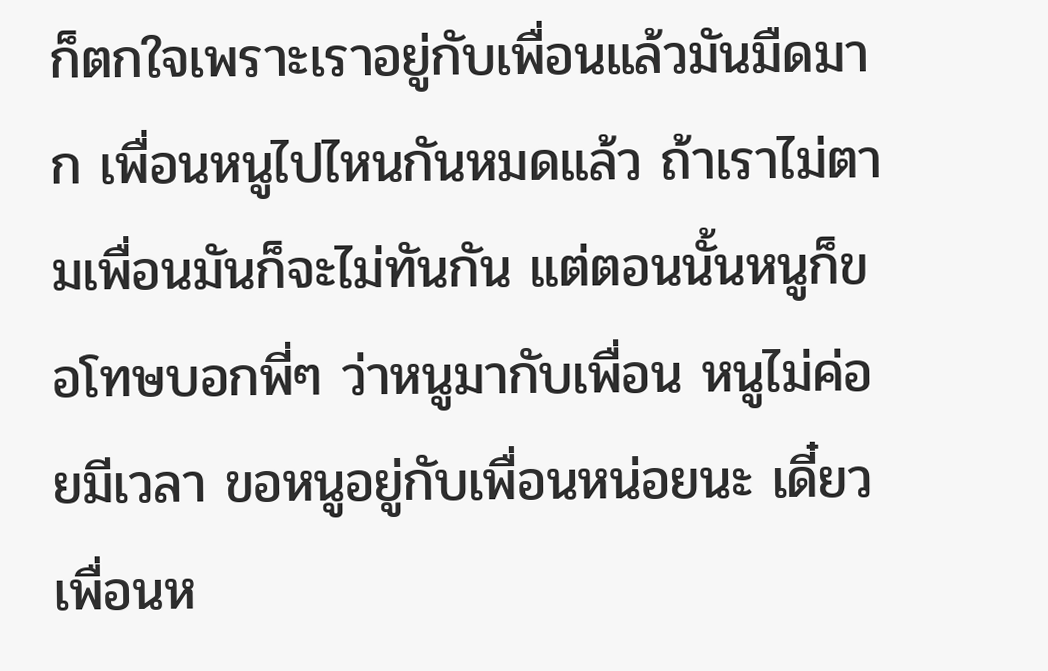ก็ตกใจเพราะเราอยู่กับเพื่อนแล้วมันมืดมาก เพื่อนหนูไปไหนกันหมดแล้ว ถ้าเราไม่ตามเพื่อนมันก็จะไม่ทันกัน แต่ตอนนั้นหนูก็ขอโทษบอกพี่ๆ ว่าหนูมากับเพื่อน หนูไม่ค่อยมีเวลา ขอหนูอยู่กับเพื่อนหน่อยนะ เดี๋ยวเพื่อนห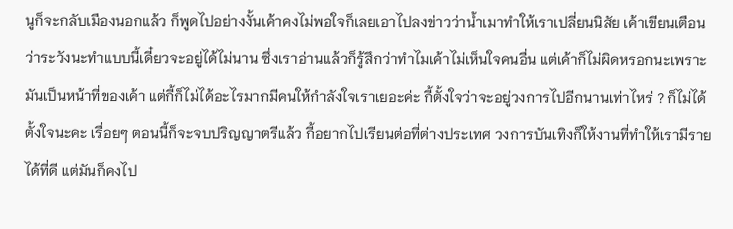นูก็จะกลับเมืองนอกแล้ว ก็พูดไปอย่างงั้นเค้าคงไม่พอใจก็เลยเอาไปลงข่าวว่าน้ำเมาทำให้เราเปลี่ยนนิสัย เค้าเขียนเตือนว่าระวังนะทำแบบนี้เดี๋ยวจะอยู่ได้ไม่นาน ซึ่งเราอ่านแล้วก็รู้สึกว่าทำไมเค้าไม่เห็นใจคนอื่น แต่เค้าก็ไม่ผิดหรอกนะเพราะมันเป็นหน้าที่ของเค้า แต่กี้ก็ไม่ได้อะไรมากมีคนให้กำลังใจเราเยอะค่ะ กี้ตั้งใจว่าจะอยู่วงการไปอีกนานเท่าไหร่ ? ก็ไม่ได้ตั้งใจนะคะ เรื่อยๆ ตอนนี้ก็จะจบปริญญาตรีแล้ว กี้อยากไปเรียนต่อที่ต่างประเทศ วงการบันเทิงก็ให้งานที่ทำให้เรามีรายได้ที่ดี แต่มันก็คงไป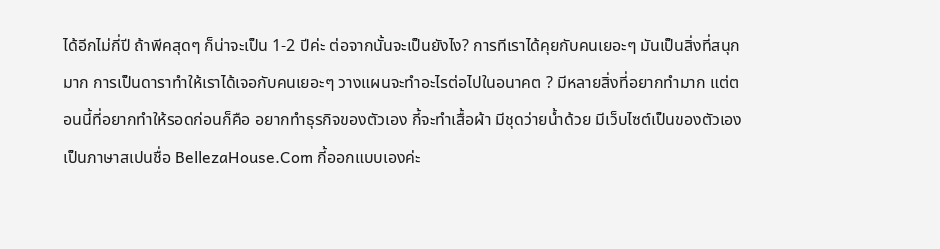ได้อีกไม่กี่ปี ถ้าพีคสุดๆ ก็น่าจะเป็น 1-2 ปีค่ะ ต่อจากนั้นจะเป็นยังไง? การทีเราได้คุยกับคนเยอะๆ มันเป็นสิ่งที่สนุกมาก การเป็นดาราทำให้เราได้เจอกับคนเยอะๆ วางแผนจะทำอะไรต่อไปในอนาคต ? มีหลายสิ่งที่อยากทำมาก แต่ตอนนี้ที่อยากทำให้รอดก่อนก็คือ อยากทำธุรกิจของตัวเอง กี้จะทำเสื้อผ้า มีชุดว่ายน้ำด้วย มีเว็บไซต์เป็นของตัวเองเป็นภาษาสเปนชื่อ BellezaHouse.Com กี้ออกแบบเองค่ะ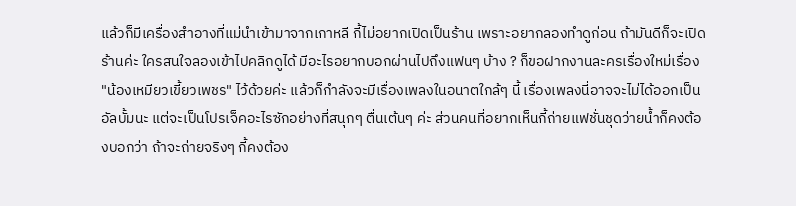แล้วก็มีเครื่องสำอางที่แม่นำเข้ามาจากเกาหลี กี้ไม่อยากเปิดเป็นร้าน เพราะอยากลองทำดูก่อน ถ้ามันดีก็จะเปิดร้านค่ะ ใครสนใจลองเข้าไปคลิกดูได้ มีอะไรอยากบอกผ่านไปถึงแฟนๆ บ้าง ? ก็ขอฝากงานละครเรื่องใหม่เรื่อง "น้องเหมียวเขี้ยวเพชร" ไว้ด้วยค่ะ แล้วก็กำลังจะมีเรื่องเพลงในอนาตใกล้ๆ นี้ เรื่องเพลงนี่อาจจะไม่ได้ออกเป็นอัลบั้มนะ แต่จะเป็นโปรเจ็คอะไรซักอย่างที่สนุกๆ ตื่นเต้นๆ ค่ะ ส่วนคนที่อยากเห็นกี้ถ่ายแฟชั่นชุดว่ายน้ำก็คงต้องบอกว่า ถ้าจะถ่ายจริงๆ กี้คงต้อง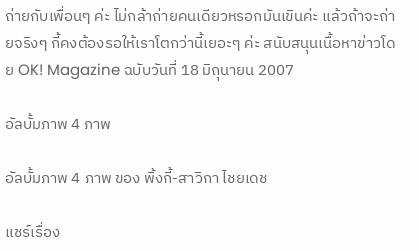ถ่ายกับเพื่อนๆ ค่ะ ไม่กล้าถ่ายคนเดียวหรอกมันเขินค่ะ แล้วถ้าจะถ่ายจริงๆ กี้คงต้องรอให้เราโตกว่านี้เยอะๆ ค่ะ สนับสนุนเนื้อหาข่าวโดย OK! Magazine ฉบับวันที่ 18 มิถุนายน 2007

อัลบั้มภาพ 4 ภาพ

อัลบั้มภาพ 4 ภาพ ของ พิ้งกี้-สาวิกา ไชยเดช

แชร์เรื่อง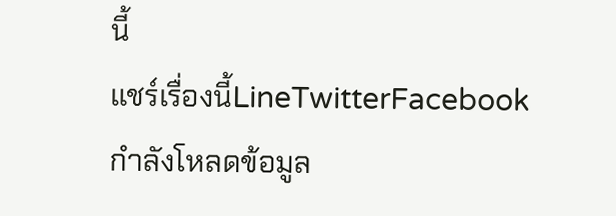นี้
แชร์เรื่องนี้LineTwitterFacebook
กำลังโหลดข้อมูล